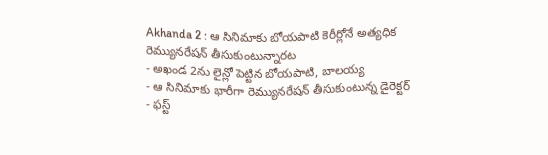Akhanda 2 : ఆ సినిమాకు బోయపాటి కెరీర్లోనే అత్యధిక రెమ్యునరేషన్ తీసుకుంటున్నారట
- అఖండ 2ను లైన్లో పెట్టిన బోయపాటి, బాలయ్య
- ఆ సినిమాకు భారీగా రెమ్యునరేషన్ తీసుకుంటున్న డైరెక్టర్
- ఫస్ట్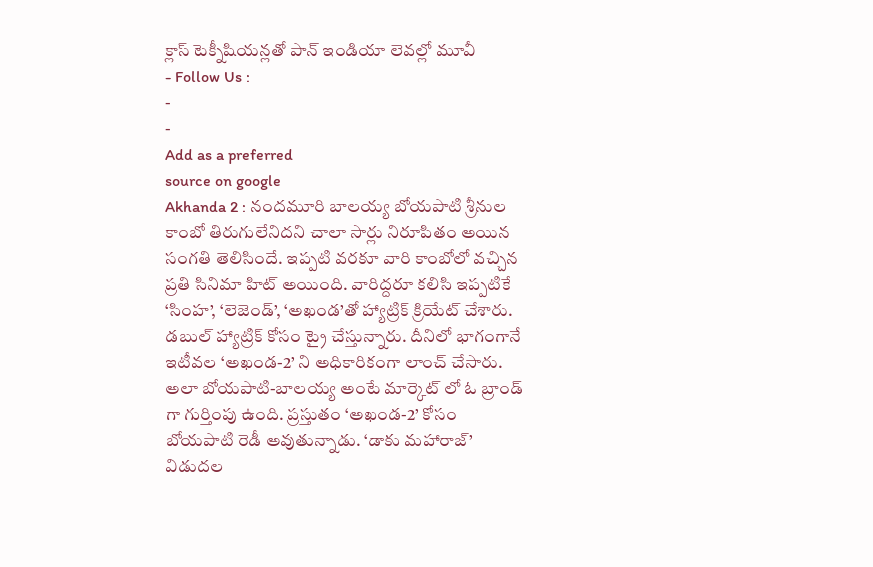క్లాస్ టెక్నీషియన్లతో పాన్ ఇండియా లెవల్లో మూవీ
- Follow Us :
-
-
Add as a preferred
source on google
Akhanda 2 : నందమూరి బాలయ్య బోయపాటి శ్రీనుల కాంబో తిరుగులేనిదని చాలా సార్లు నిరూపితం అయిన సంగతి తెలిసిందే. ఇప్పటి వరకూ వారి కాంబోలో వచ్చిన ప్రతి సినిమా హిట్ అయింది. వారిద్దరూ కలిసి ఇప్పటికే ‘సింహ’, ‘లెజెండ్’, ‘అఖండ’తో హ్యాట్రిక్ క్రియేట్ చేశారు. డబుల్ హ్యాట్రిక్ కోసం ట్రై చేస్తున్నారు. దీనిలో భాగంగానే ఇటీవల ‘అఖండ-2’ ని అధికారికంగా లాంచ్ చేసారు. అలా బోయపాటి-బాలయ్య అంటే మార్కెట్ లో ఓ బ్రాండ్ గా గుర్తింపు ఉంది. ప్రస్తుతం ‘అఖండ-2’ కోసం బోయపాటి రెడీ అవుతున్నాడు. ‘డాకు మహారాజ్’ విడుదల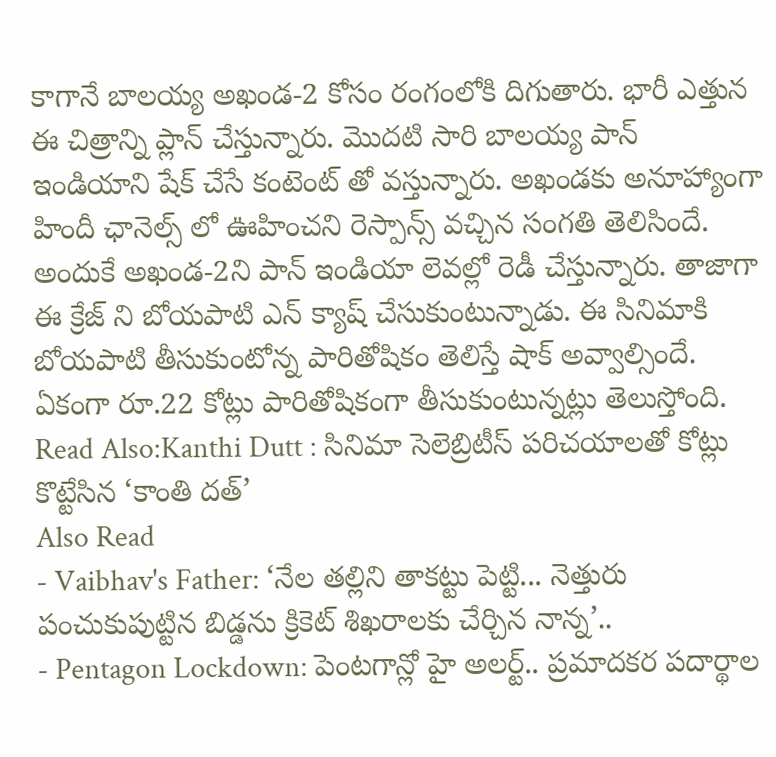కాగానే బాలయ్య అఖండ-2 కోసం రంగంలోకి దిగుతారు. భారీ ఎత్తున ఈ చిత్రాన్ని ప్లాన్ చేస్తున్నారు. మొదటి సారి బాలయ్య పాన్ ఇండియాని షేక్ చేసే కంటెంట్ తో వస్తున్నారు. అఖండకు అనూహ్యాంగా హిందీ ఛానెల్స్ లో ఊహించని రెస్పాన్స్ వచ్చిన సంగతి తెలిసిందే. అందుకే అఖండ-2ని పాన్ ఇండియా లెవల్లో రెడీ చేస్తున్నారు. తాజాగా ఈ క్రేజ్ ని బోయపాటి ఎన్ క్యాష్ చేసుకుంటున్నాడు. ఈ సినిమాకి బోయపాటి తీసుకుంటోన్న పారితోషికం తెలిస్తే షాక్ అవ్వాల్సిందే. ఏకంగా రూ.22 కోట్లు పారితోషికంగా తీసుకుంటున్నట్లు తెలుస్తోంది.
Read Also:Kanthi Dutt : సినిమా సెలెబ్రిటీస్ పరిచయాలతో కోట్లు కొట్టేసిన ‘కాంతి దత్’
Also Read
- Vaibhav's Father: ‘నేల తల్లిని తాకట్టు పెట్టి... నెత్తురు పంచుకుపుట్టిన బిడ్డను క్రికెట్ శిఖరాలకు చేర్చిన నాన్న’..
- Pentagon Lockdown: పెంటగాన్లో హై అలర్ట్.. ప్రమాదకర పదార్థాల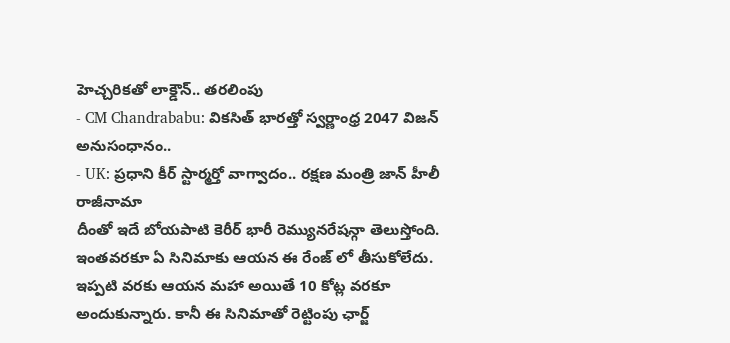హెచ్చరికతో లాక్డౌన్.. తరలింపు
- CM Chandrababu: వికసిత్ భారత్తో స్వర్ణాంధ్ర 2047 విజన్ అనుసంధానం..
- UK: ప్రధాని కీర్ స్టార్మర్తో వాగ్వాదం.. రక్షణ మంత్రి జాన్ హీలీ రాజీనామా
దీంతో ఇదే బోయపాటి కెరీర్ భారీ రెమ్యునరేషన్గా తెలుస్తోంది. ఇంతవరకూ ఏ సినిమాకు ఆయన ఈ రేంజ్ లో తీసుకోలేదు. ఇప్పటి వరకు ఆయన మహా అయితే 10 కోట్ల వరకూ అందుకున్నారు. కానీ ఈ సినిమాతో రెట్టింపు ఛార్జ్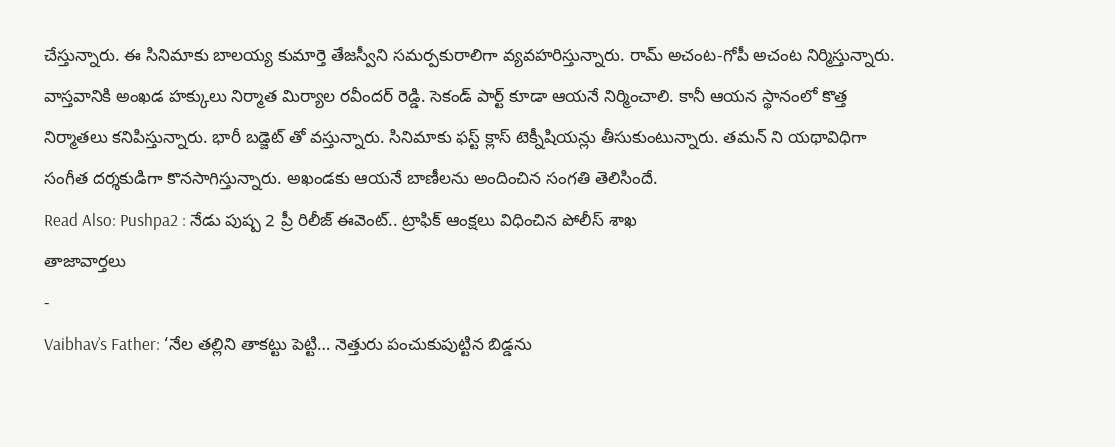చేస్తున్నారు. ఈ సినిమాకు బాలయ్య కుమార్తె తేజస్వీని సమర్పకురాలిగా వ్యవహరిస్తున్నారు. రామ్ అచంట-గోపీ అచంట నిర్మిస్తున్నారు. వాస్తవానికి అంఖడ హక్కులు నిర్మాత మిర్యాల రవీందర్ రెడ్డి. సెకండ్ పార్ట్ కూడా ఆయనే నిర్మించాలి. కానీ ఆయన స్థానంలో కొత్త నిర్మాతలు కనిపిస్తున్నారు. భారీ బడ్జెట్ తో వస్తున్నారు. సినిమాకు ఫస్ట్ క్లాస్ టెక్నీషియన్లు తీసుకుంటున్నారు. తమన్ ని యథావిధిగా సంగీత దర్శకుడిగా కొనసాగిస్తున్నారు. అఖండకు ఆయనే బాణీలను అందించిన సంగతి తెలిసిందే.
Read Also: Pushpa2 : నేడు పుష్ప 2 ప్రీ రిలీజ్ ఈవెంట్.. ట్రాఫిక్ ఆంక్షలు విధించిన పోలీస్ శాఖ
తాజావార్తలు
-
Vaibhav’s Father: ‘నేల తల్లిని తాకట్టు పెట్టి… నెత్తురు పంచుకుపుట్టిన బిడ్డను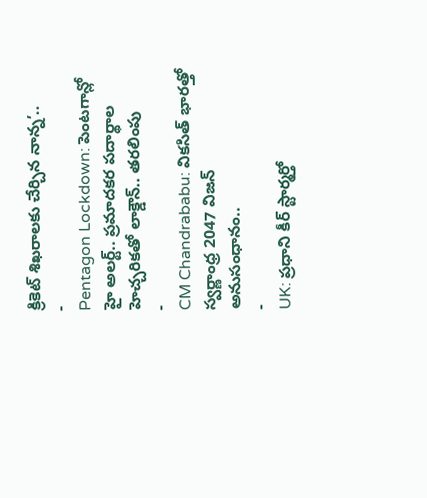క్రికెట్ శిఖరాలకు చేర్చిన నాన్న’..
-
Pentagon Lockdown: పెంటగాన్లో హై అలర్ట్.. ప్రమాదకర పదార్థాల హెచ్చరికతో లాక్డౌన్.. తరలింపు
-
CM Chandrababu: వికసిత్ భారత్తో స్వర్ణాంధ్ర 2047 విజన్ అనుసంధానం..
-
UK: ప్రధాని కీర్ స్టార్మర్తో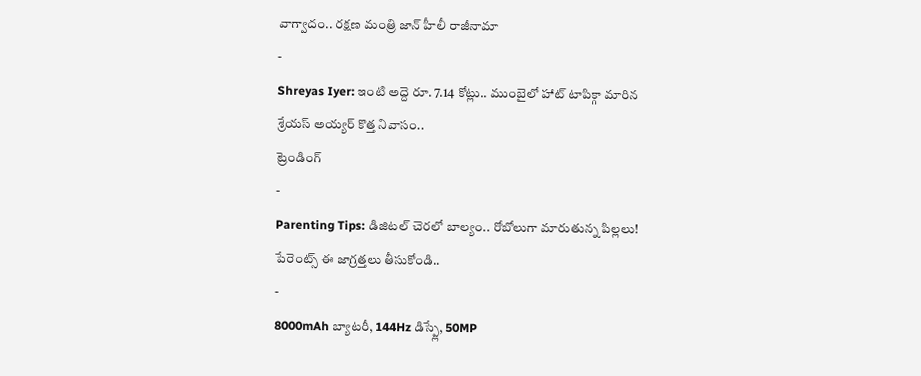వాగ్వాదం.. రక్షణ మంత్రి జాన్ హీలీ రాజీనామా
-
Shreyas Iyer: ఇంటి అద్దె రూ. 7.14 కోట్లు.. ముంబైలో హాట్ టాపిక్గా మారిన శ్రేయస్ అయ్యర్ కొత్త నివాసం..
ట్రెండింగ్
-
Parenting Tips: డిజిటల్ చెరలో బాల్యం.. రోబోలుగా మారుతున్న పిల్లలు! పేరెంట్స్ ఈ జాగ్రత్తలు తీసుకోండి..
-
8000mAh బ్యాటరీ, 144Hz డిస్ప్లే, 50MP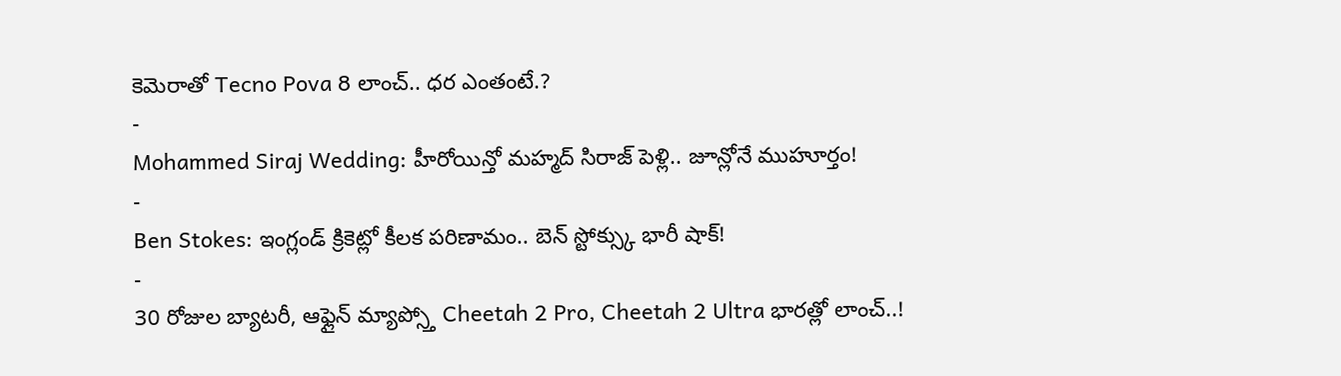కెమెరాతో Tecno Pova 8 లాంచ్.. ధర ఎంతంటే.?
-
Mohammed Siraj Wedding: హీరోయిన్తో మహ్మద్ సిరాజ్ పెళ్లి.. జూన్లోనే ముహూర్తం!
-
Ben Stokes: ఇంగ్లండ్ క్రికెట్లో కీలక పరిణామం.. బెన్ స్టోక్స్కు భారీ షాక్!
-
30 రోజుల బ్యాటరీ, ఆఫ్లైన్ మ్యాప్స్తో Cheetah 2 Pro, Cheetah 2 Ultra భారత్లో లాంచ్..!